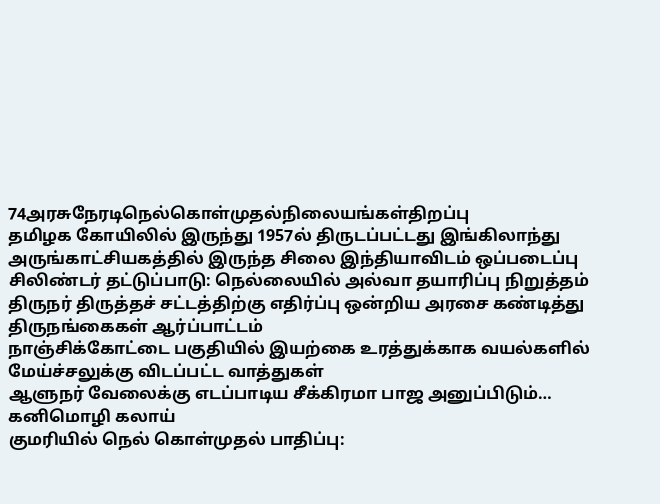74அரசுநேரடிநெல்கொள்முதல்நிலையங்கள்திறப்பு
தமிழக கோயிலில் இருந்து 1957ல் திருடப்பட்டது இங்கிலாந்து அருங்காட்சியகத்தில் இருந்த சிலை இந்தியாவிடம் ஒப்படைப்பு
சிலிண்டர் தட்டுப்பாடு: நெல்லையில் அல்வா தயாரிப்பு நிறுத்தம்
திருநர் திருத்தச் சட்டத்திற்கு எதிர்ப்பு ஒன்றிய அரசை கண்டித்து திருநங்கைகள் ஆர்ப்பாட்டம்
நாஞ்சிக்கோட்டை பகுதியில் இயற்கை உரத்துக்காக வயல்களில் மேய்ச்சலுக்கு விடப்பட்ட வாத்துகள்
ஆளுநர் வேலைக்கு எடப்பாடிய சீக்கிரமா பாஜ அனுப்பிடும்… கனிமொழி கலாய்
குமரியில் நெல் கொள்முதல் பாதிப்பு: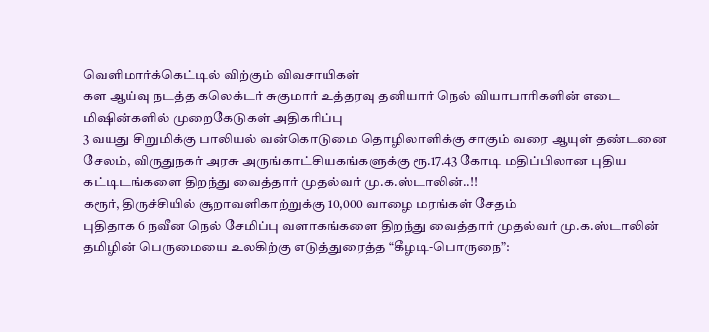வெளிமார்க்கெட்டில் விற்கும் விவசாயிகள்
கள ஆய்வு நடத்த கலெக்டர் சுகுமார் உத்தரவு தனியார் நெல் வியாபாரிகளின் எடை மிஷின்களில் முறைகேடுகள் அதிகரிப்பு
3 வயது சிறுமிக்கு பாலியல் வன்கொடுமை தொழிலாளிக்கு சாகும் வரை ஆயுள் தண்டனை
சேலம், விருதுநகர் அரசு அருங்காட்சியகங்களுக்கு ரூ.17.43 கோடி மதிப்பிலான புதிய கட்டிடங்களை திறந்து வைத்தார் முதல்வர் மு.க.ஸ்டாலின்..!!
கரூர், திருச்சியில் சூறாவளிகாற்றுக்கு 10,000 வாழை மரங்கள் சேதம்
புதிதாக 6 நவீன நெல் சேமிப்பு வளாகங்களை திறந்து வைத்தார் முதல்வர் மு.க.ஸ்டாலின்
தமிழின் பெருமையை உலகிற்கு எடுத்துரைத்த “கீழடி-பொருநை”: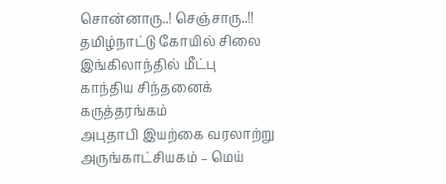சொன்னாரு..! செஞ்சாரு..!!
தமிழ்நாட்டு கோயில் சிலை இங்கிலாந்தில் மீட்பு
காந்திய சிந்தனைக் கருத்தரங்கம்
அபுதாபி இயற்கை வரலாற்று அருங்காட்சியகம் – மெய்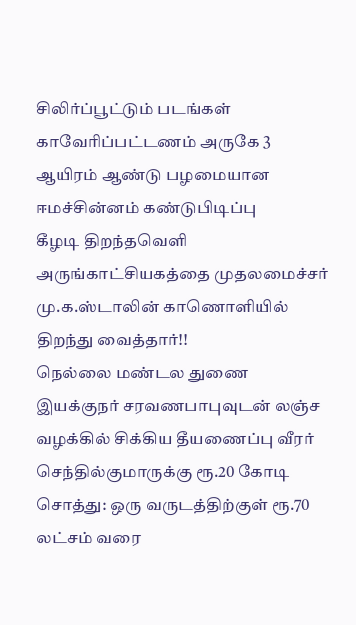சிலிர்ப்பூட்டும் படங்கள்
காவேரிப்பட்டணம் அருகே 3 ஆயிரம் ஆண்டு பழமையான ஈமச்சின்னம் கண்டுபிடிப்பு
கீழடி திறந்தவெளி அருங்காட்சியகத்தை முதலமைச்சர் மு.க.ஸ்டாலின் காணொளியில் திறந்து வைத்தார்!!
நெல்லை மண்டல துணை இயக்குநர் சரவணபாபுவுடன் லஞ்ச வழக்கில் சிக்கிய தீயணைப்பு வீரர் செந்தில்குமாருக்கு ரூ.20 கோடி சொத்து: ஒரு வருடத்திற்குள் ரூ.70 லட்சம் வரை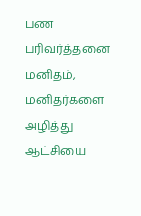பண பரிவர்த்தனை
மனிதம், மனிதர்களை அழித்து ஆட்சியை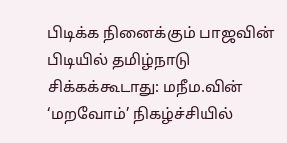பிடிக்க நினைக்கும் பாஜவின் பிடியில் தமிழ்நாடு சிக்கக்கூடாது: மநீம.வின் ‘மறவோம்’ நிகழ்ச்சியில்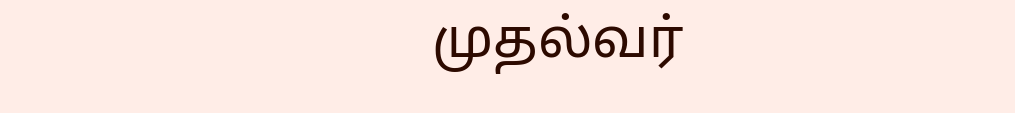முதல்வர்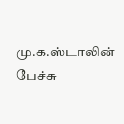மு.க.ஸ்டாலின் பேச்சு